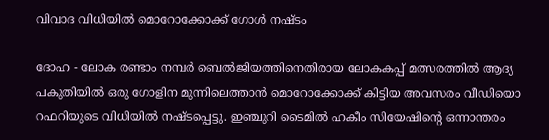വിവാദ വിധിയില്‍ മൊറോക്കോക്ക് ഗോള്‍ നഷ്ടം

ദോഹ - ലോക രണ്ടാം നമ്പര്‍ ബെല്‍ജിയത്തിനെതിരായ ലോകകപ്പ് മത്സരത്തില്‍ ആദ്യ പകുതിയില്‍ ഒരു ഗോളിന മുന്നിലെത്താന്‍ മൊറോക്കോക്ക് കിട്ടിയ അവസരം വീഡിയൊ റഫറിയുടെ വിധിയില്‍ നഷ്ടപ്പെട്ടു. ഇഞ്ചുറി ടൈമില്‍ ഹകീം സിയേഷിന്റെ ഒന്നാന്തരം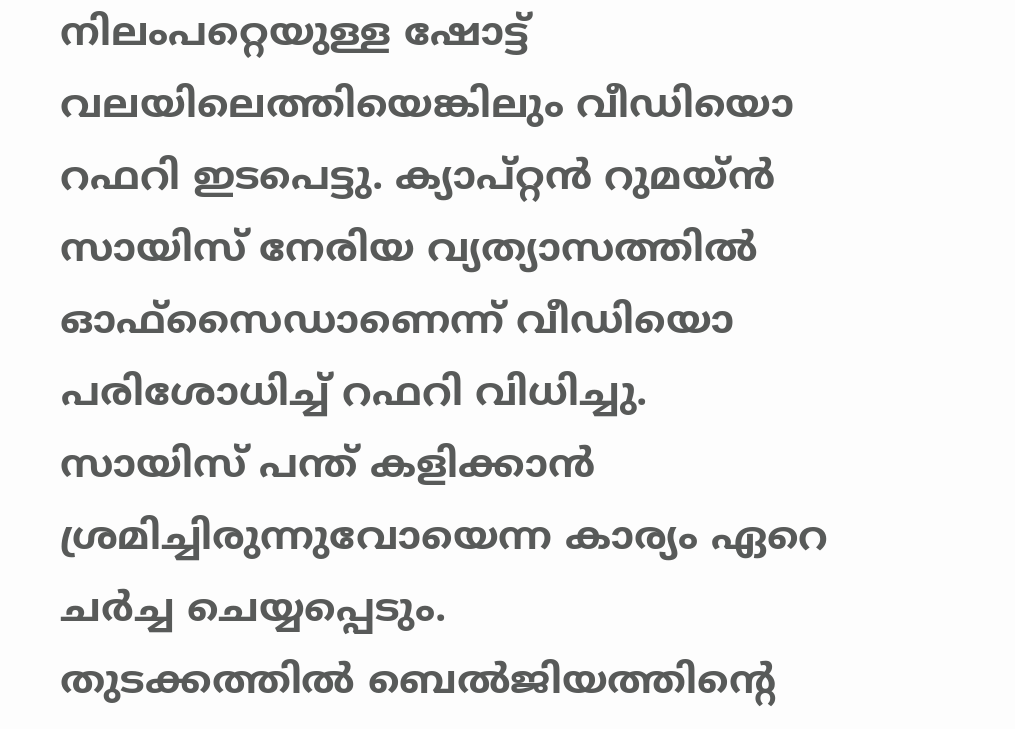നിലംപറ്റെയുള്ള ഷോട്ട് വലയിലെത്തിയെങ്കിലും വീഡിയൊ റഫറി ഇടപെട്ടു. ക്യാപ്റ്റന്‍ റുമയ്ന്‍ സായിസ് നേരിയ വ്യത്യാസത്തില്‍ ഓഫ്‌സൈഡാണെന്ന് വീഡിയൊ പരിശോധിച്ച് റഫറി വിധിച്ചു. സായിസ് പന്ത് കളിക്കാന്‍ ശ്രമിച്ചിരുന്നുവോയെന്ന കാര്യം ഏറെ ചര്‍ച്ച ചെയ്യപ്പെടും.
തുടക്കത്തില്‍ ബെല്‍ജിയത്തിന്റെ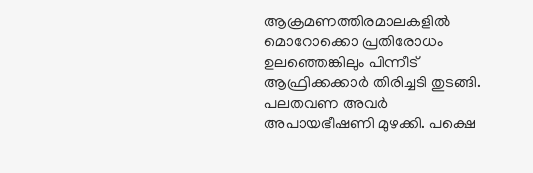ആക്രമണത്തിരമാലകളില്‍ മൊറോക്കൊ പ്രതിരോധം ഉലഞ്ഞെങ്കിലും പിന്നീട് ആഫ്രിക്കക്കാര്‍ തിരിച്ചടി തുടങ്ങി. പലതവണ അവര്‍ അപായഭീഷണി മുഴക്കി. പക്ഷെ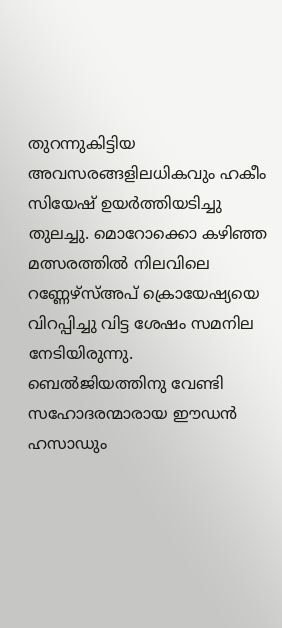തുറന്നുകിട്ടിയ അവസരങ്ങളിലധികവും ഹകീം സിയേഷ് ഉയര്‍ത്തിയടിച്ചു തുലച്ചു. മൊറോക്കൊ കഴിഞ്ഞ മത്സരത്തില്‍ നിലവിലെ റണ്ണേഴ്‌സ്അപ് ക്രൊയേഷ്യയെ വിറപ്പിച്ചു വിട്ട ശേഷം സമനില നേടിയിരുന്നു.
ബെല്‍ജിയത്തിനു വേണ്ടി സഹോദരന്മാരായ ഈഡന്‍ ഹസാഡും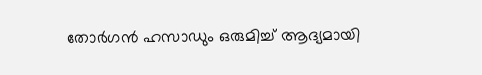തോര്‍ഗന്‍ ഹസാഡും ഒരുമിച്ച് ആദ്യമായി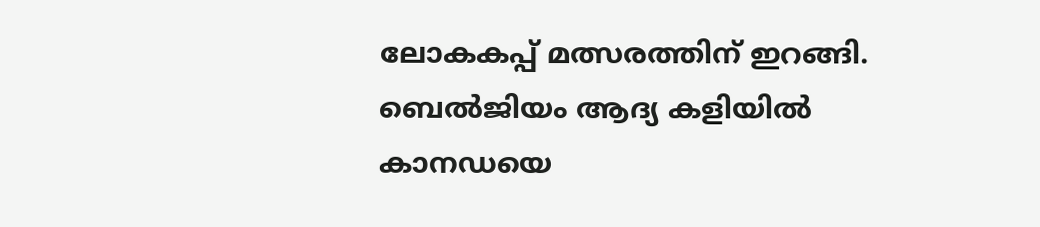ലോകകപ്പ് മത്സരത്തിന് ഇറങ്ങി. ബെല്‍ജിയം ആദ്യ കളിയില്‍ കാനഡയെ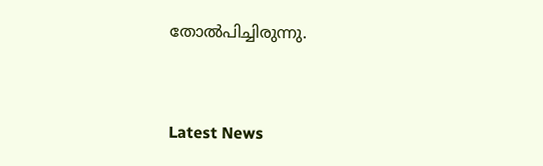തോല്‍പിച്ചിരുന്നു.


Latest News